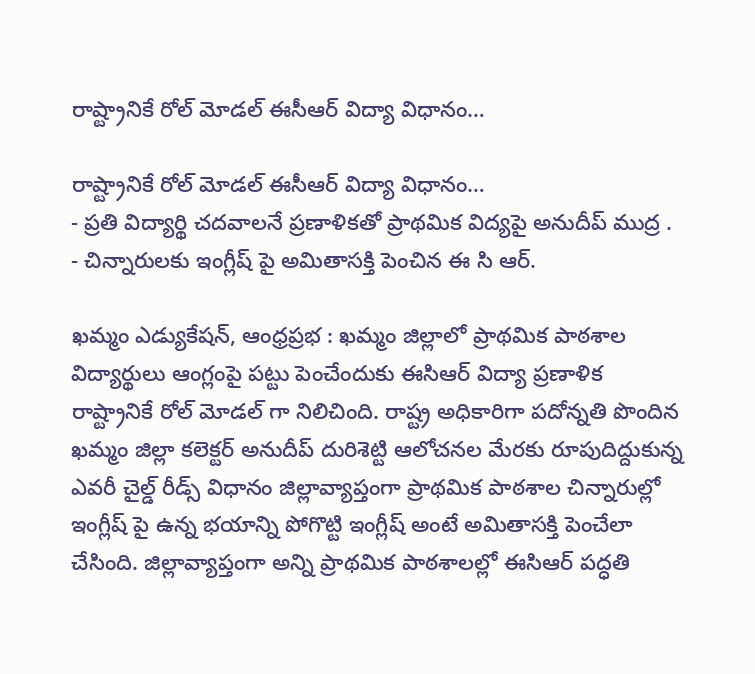రాష్ట్రానికే రోల్ మోడల్ ఈసీఆర్ విద్యా విధానం…

రాష్ట్రానికే రోల్ మోడల్ ఈసీఆర్ విద్యా విధానం…
- ప్రతి విద్యార్థి చదవాలనే ప్రణాళికతో ప్రాథమిక విద్యపై అనుదీప్ ముద్ర .
- చిన్నారులకు ఇంగ్లీష్ పై అమితాసక్తి పెంచిన ఈ సి ఆర్.

ఖమ్మం ఎడ్యుకేషన్, ఆంధ్రప్రభ : ఖమ్మం జిల్లాలో ప్రాథమిక పాఠశాల విద్యార్థులు ఆంగ్లంపై పట్టు పెంచేందుకు ఈసిఆర్ విద్యా ప్రణాళిక రాష్ట్రానికే రోల్ మోడల్ గా నిలిచింది. రాష్ట్ర అధికారిగా పదోన్నతి పొందిన ఖమ్మం జిల్లా కలెక్టర్ అనుదీప్ దురిశెట్టి ఆలోచనల మేరకు రూపుదిద్దుకున్న ఎవరీ చైల్డ్ రీడ్స్ విధానం జిల్లావ్యాప్తంగా ప్రాథమిక పాఠశాల చిన్నారుల్లో ఇంగ్లీష్ పై ఉన్న భయాన్ని పోగొట్టి ఇంగ్లీష్ అంటే అమితాసక్తి పెంచేలా చేసింది. జిల్లావ్యాప్తంగా అన్ని ప్రాథమిక పాఠశాలల్లో ఈసిఆర్ పద్ధతి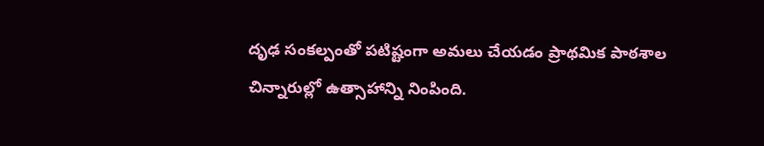దృఢ సంకల్పంతో పటిష్టంగా అమలు చేయడం ప్రాథమిక పాఠశాల చిన్నారుల్లో ఉత్సాహాన్ని నింపింది.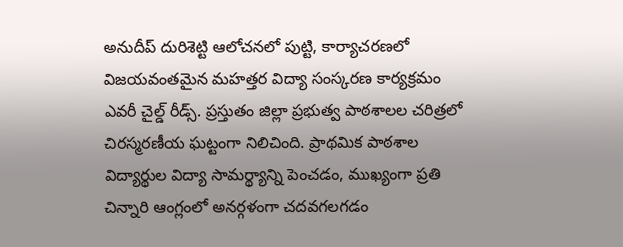అనుదీప్ దురిశెట్టి ఆలోచనలో పుట్టి, కార్యాచరణలో విజయవంతమైన మహత్తర విద్యా సంస్కరణ కార్యక్రమం ఎవరీ చైల్డ్ రీడ్స్. ప్రస్తుతం జిల్లా ప్రభుత్వ పాఠశాలల చరిత్రలో చిరస్మరణీయ ఘట్టంగా నిలిచింది. ప్రాథమిక పాఠశాల విద్యార్థుల విద్యా సామర్థ్యాన్ని పెంచడం, ముఖ్యంగా ప్రతి చిన్నారి ఆంగ్లంలో అనర్గళంగా చదవగలగడం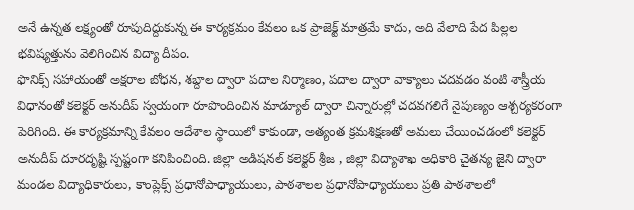అనే ఉన్నత లక్ష్యంతో రూపుదిద్దుకున్న ఈ కార్యక్రమం కేవలం ఒక ప్రాజెక్ట్ మాత్రమే కాదు, అది వేలాది పేద పిల్లల భవిష్యత్తును వెలిగించిన విద్యా దీపం.
ఫొనిక్స్ సహాయంతో అక్షరాల బోధన, శబ్దాల ద్వారా పదాల నిర్మాణం, పదాల ద్వారా వాక్యాలు చదవడం వంటి శాస్త్రీయ విధానంతో కలెక్టర్ అనుదీప్ స్వయంగా రూపొందించిన మాడ్యూల్ ద్వారా చిన్నారుల్లో చదవగలిగే నైపుణ్యం ఆశ్చర్యకరంగా పెరిగింది. ఈ కార్యక్రమాన్ని కేవలం ఆదేశాల స్థాయిలో కాకుండా, అత్యంత క్రమశిక్షణతో అమలు చేయించడంలో కలెక్టర్ అనుదీప్ దూరదృష్టి స్పష్టంగా కనిపించింది. జిల్లా అడిషనల్ కలెక్టర్ శ్రీజ , జిల్లా విద్యాశాఖ అధికారి చైతన్య జైని ద్వారా మండల విద్యాధికారులు, కాంప్లెక్స్ ప్రధానోపాధ్యాయులు, పాఠశాలల ప్రధానోపాధ్యాయులు ప్రతి పాఠశాలలో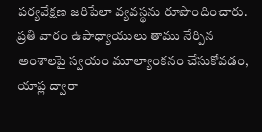పర్యవేక్షణ జరిపేలా వ్యవస్థను రూపొందించారు.
ప్రతి వారం ఉపాధ్యాయులు తాము నేర్పిన అంశాలపై స్వయం మూల్యాంకనం చేసుకోవడం, యాప్ల ద్వారా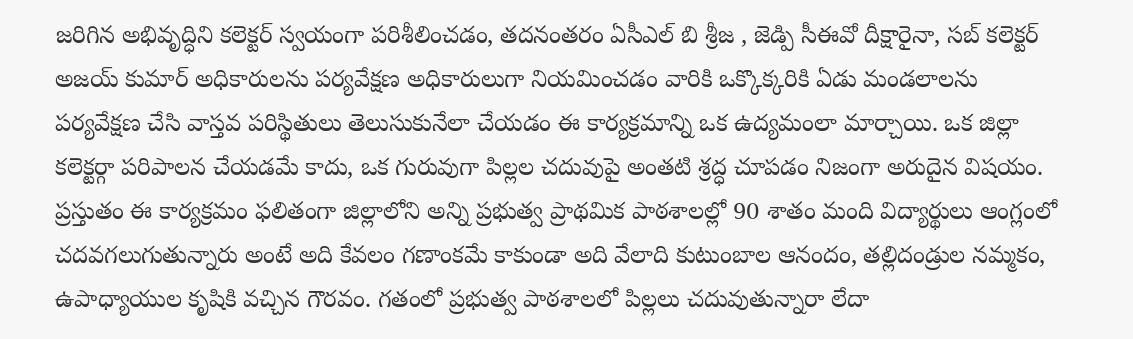జరిగిన అభివృద్ధిని కలెక్టర్ స్వయంగా పరిశీలించడం, తదనంతరం ఏసీఎల్ బి శ్రీజ , జెడ్పి సీఈవో దీక్షారైనా, సబ్ కలెక్టర్ అజయ్ కుమార్ అధికారులను పర్యవేక్షణ అధికారులుగా నియమించడం వారికి ఒక్కొక్కరికి ఏడు మండలాలను పర్యవేక్షణ చేసి వాస్తవ పరిస్థితులు తెలుసుకునేలా చేయడం ఈ కార్యక్రమాన్ని ఒక ఉద్యమంలా మార్చాయి. ఒక జిల్లా కలెక్టర్గా పరిపాలన చేయడమే కాదు, ఒక గురువుగా పిల్లల చదువుపై అంతటి శ్రద్ధ చూపడం నిజంగా అరుదైన విషయం.
ప్రస్తుతం ఈ కార్యక్రమం ఫలితంగా జిల్లాలోని అన్ని ప్రభుత్వ ప్రాథమిక పాఠశాలల్లో 90 శాతం మంది విద్యార్థులు ఆంగ్లంలో చదవగలుగుతున్నారు అంటే అది కేవలం గణాంకమే కాకుండా అది వేలాది కుటుంబాల ఆనందం, తల్లిదండ్రుల నమ్మకం, ఉపాధ్యాయుల కృషికి వచ్చిన గౌరవం. గతంలో ప్రభుత్వ పాఠశాలలో పిల్లలు చదువుతున్నారా లేదా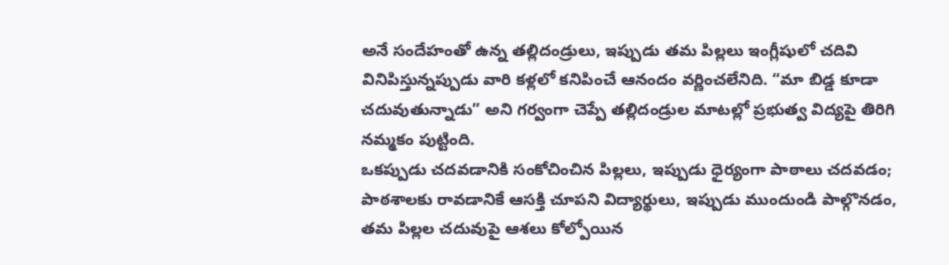అనే సందేహంతో ఉన్న తల్లిదండ్రులు, ఇప్పుడు తమ పిల్లలు ఇంగ్లీషులో చదివి వినిపిస్తున్నప్పుడు వారి కళ్లలో కనిపించే ఆనందం వర్ణించలేనిది. “మా బిడ్డ కూడా చదువుతున్నాడు” అని గర్వంగా చెప్పే తల్లిదండ్రుల మాటల్లో ప్రభుత్వ విద్యపై తిరిగి నమ్మకం పుట్టింది.
ఒకప్పుడు చదవడానికి సంకోచించిన పిల్లలు, ఇప్పుడు ధైర్యంగా పాఠాలు చదవడం; పాఠశాలకు రావడానికే ఆసక్తి చూపని విద్యార్థులు, ఇప్పుడు ముందుండి పాల్గొనడం, తమ పిల్లల చదువుపై ఆశలు కోల్పోయిన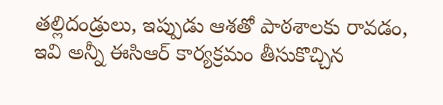తల్లిదండ్రులు, ఇప్పుడు ఆశతో పాఠశాలకు రావడం, ఇవి అన్నీ ఈసిఆర్ కార్యక్రమం తీసుకొచ్చిన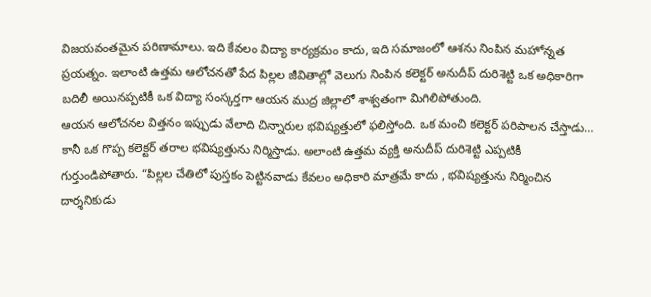విజయవంతమైన పరిణామాలు. ఇది కేవలం విద్యా కార్యక్రమం కాదు, ఇది సమాజంలో ఆశను నింపిన మహోన్నత ప్రయత్నం. ఇలాంటి ఉత్తమ ఆలోచనతో పేద పిల్లల జీవితాల్లో వెలుగు నింపిన కలెక్టర్ అనుదీప్ దురిశెట్టి ఒక అధికారిగా బదిలీ అయినప్పటికీ ఒక విద్యా సంస్కర్తగా ఆయన ముద్ర జిల్లాలో శాశ్వతంగా మిగిలిపోతుంది.
ఆయన ఆలోచనల విత్తనం ఇప్పుడు వేలాది చిన్నారుల భవిష్యత్తులో ఫలిస్తోంది. ఒక మంచి కలెక్టర్ పరిపాలన చేస్తాడు… కానీ ఒక గొప్ప కలెక్టర్ తరాల భవిష్యత్తును నిర్మిస్తాడు. అలాంటి ఉత్తమ వ్యక్తి అనుదీప్ దురిశెట్టి ఎప్పటికీ గుర్తుండిపోతారు. “పిల్లల చేతిలో పుస్తకం పెట్టినవాడు కేవలం అధికారి మాత్రమే కాదు , భవిష్యత్తును నిర్మించిన దార్శనికుడు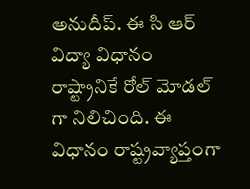అనుదీప్. ఈ సి ఆర్ విద్యా విధానం రాష్ట్రానికే రోల్ మోడల్ గా నిలిచింది. ఈ విధానం రాష్ట్రవ్యాప్తంగా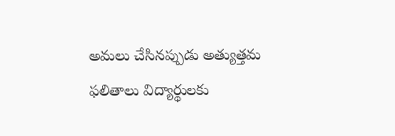అమలు చేసినప్పుడు అత్యుత్తమ ఫలితాలు విద్యార్థులకు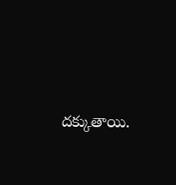దక్కుతాయి.